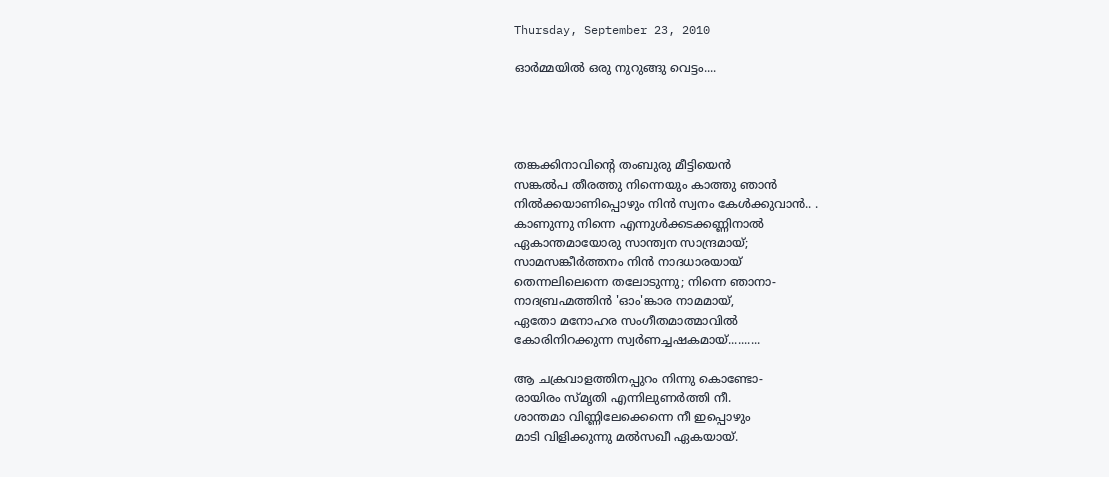Thursday, September 23, 2010

ഓര്‍മ്മയില്‍ ഒരു നുറുങ്ങു വെട്ടം....




തങ്കക്കിനാവിന്റെ തംബുരു മീട്ടിയെന്‍‍
സങ്കല്‍പ തീരത്തു നിന്നെയും കാത്തു ഞാന്‍‍
നില്‍ക്കയാണിപ്പൊഴും നിന്‍ സ്വനം കേള്‍ക്കുവാന്‍.. .
കാണുന്നു നിന്നെ എന്നുൾ‍ക്കടക്കണ്ണിനാല്‍
ഏകാന്തമായോരു സാന്ത്വന സാന്ദ്രമായ്;
സാമസങ്കീര്‍ത്തനം നിന്‍ നാദധാരയായ്‌
തെന്നലിലെന്നെ തലോടുന്നു; നിന്നെ ഞാനാ-
നാദബ്രഹ്മത്തിന്‍ 'ഓം'ങ്കാര നാമമായ്‌,
ഏതോ മനോഹര സംഗീതമാത്മാവില്‍
കോരിനിറക്കുന്ന സ്വര്‍ണച്ചഷകമായ്‌..........

ആ ചക്രവാളത്തിനപ്പുറം നിന്നു കൊണ്ടോ-
രായിരം സ്മൃതി എന്നിലുണര്‍ത്തി നീ.
ശാന്തമാ വിണ്ണിലേക്കെന്നെ നീ ഇപ്പൊഴും
മാടി വിളിക്കുന്നു മല്‍സഖീ ഏകയായ്‌.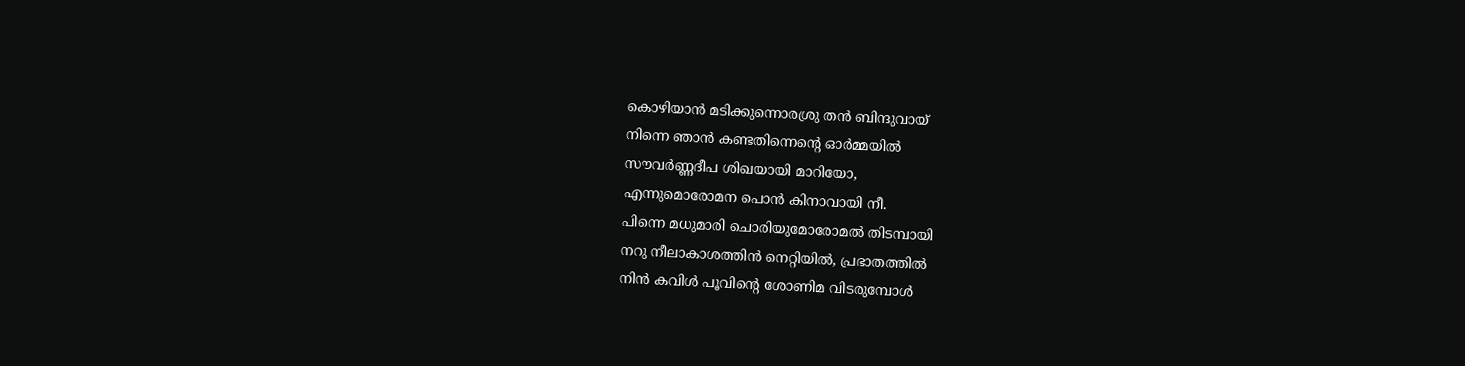കൊഴിയാന്‍ മടിക്കുന്നൊരശ്രു തൻ ബിന്ദുവായ്
നിന്നെ ഞാന്‍ കണ്ടതിന്നെന്റെ ഓര്‍മ്മയില്‍‍
സൗവര്‍ണ്ണദീപ ശിഖയായി മാറിയോ,
എന്നുമൊരോമന പൊന്‍ കിനാവായി നീ.
പിന്നെ മധുമാരി ചൊരിയുമോരോമല്‍ തിടമ്പായി
നറു നീലാകാശത്തിന്‍ നെറ്റിയില്‍, പ്രഭാതത്തില്‍‍
നിന്‍ കവിള്‍ പൂവിന്റെ ശോണിമ വിടരുമ്പോള്‍‍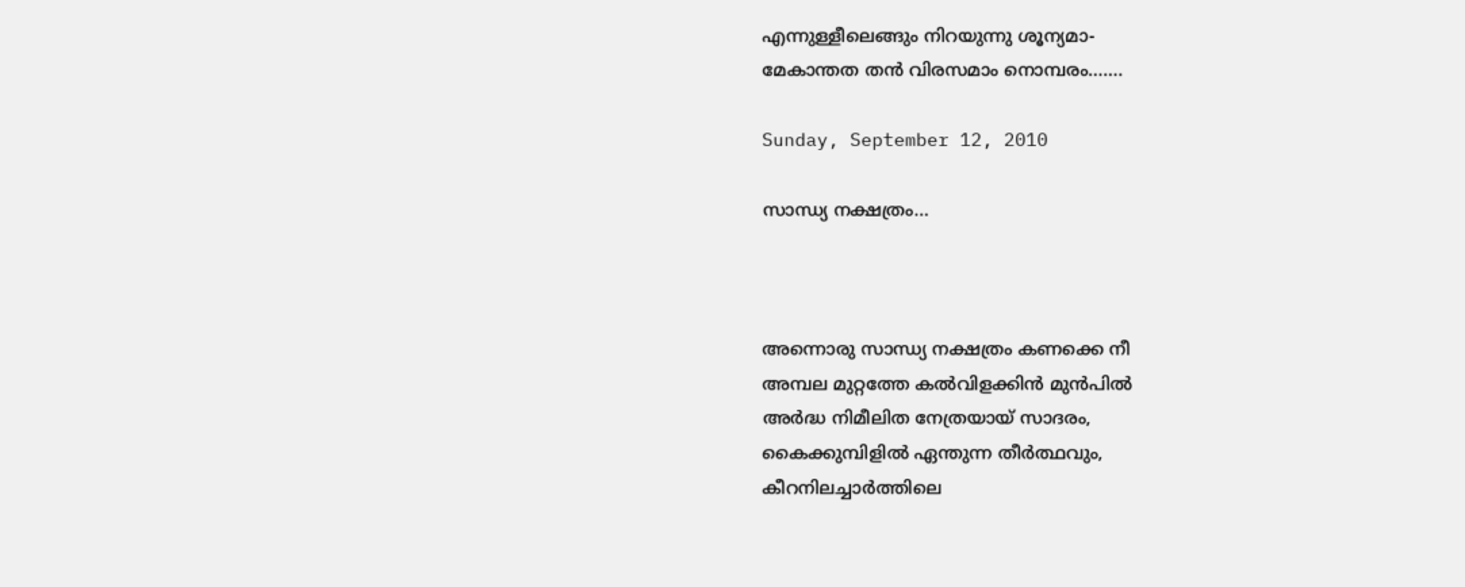എന്നുള്ളീലെങ്ങും നിറയുന്നു ശൂന്യമാ-
മേകാന്തത തന്‍ വിരസമാം നൊമ്പരം.......

Sunday, September 12, 2010

സാന്ധ്യ നക്ഷത്രം...



അന്നൊരു സാന്ധ്യ നക്ഷത്രം കണക്കെ നീ
അമ്പല മുറ്റത്തേ കല്‍വിളക്കിന്‍ മുന്‍പില്‍
അര്‍ദ്ധ നിമീലിത നേത്രയായ് സാദരം,
കൈക്കുമ്പിളിൽ ഏന്തുന്ന തീര്‍ത്ഥവും,
കീറനിലച്ചാര്‍ത്തിലെ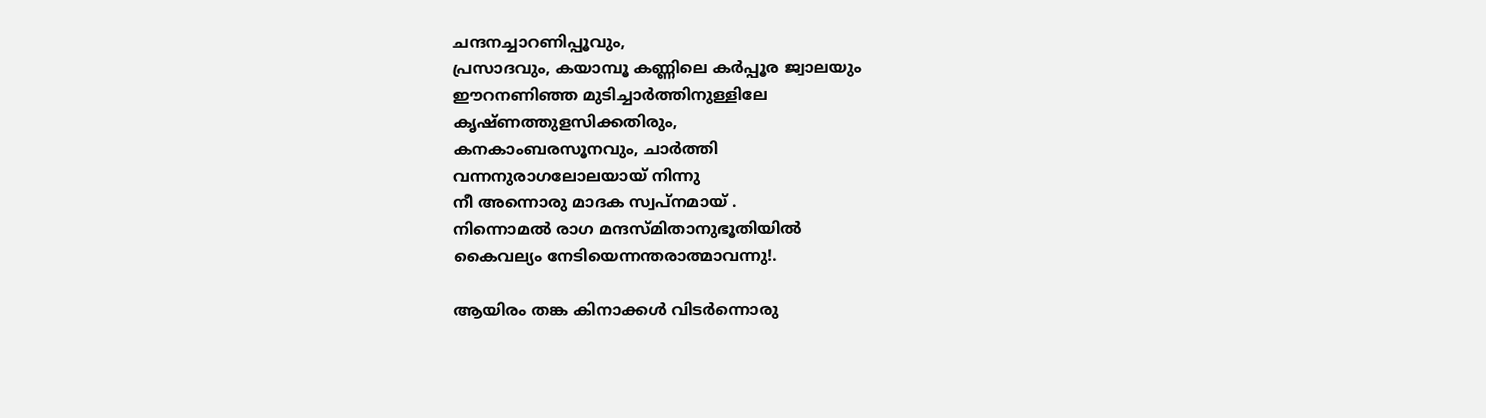ചന്ദനച്ചാറണിപ്പൂവും,
പ്രസാദവും, കയാമ്പൂ കണ്ണിലെ കര്‍പ്പൂര ജ്വാലയും
ഈറനണിഞ്ഞ മുടിച്ചാര്‍ത്തിനുള്ളിലേ
കൃഷ്ണത്തുളസിക്കതിരും,
കനകാംബരസൂനവും, ചാര്‍ത്തി
വന്നനുരാഗലോലയായ് നിന്നു
നീ അന്നൊരു മാദക സ്വപ്നമായ് .
നിന്നൊമല്‍ രാഗ മന്ദസ്മിതാനുഭൂതിയില്‍
കൈവല്യം നേടിയെന്നന്തരാത്മാവന്നു!.

ആയിരം തങ്ക കിനാക്കള്‍ വിടര്‍ന്നൊരു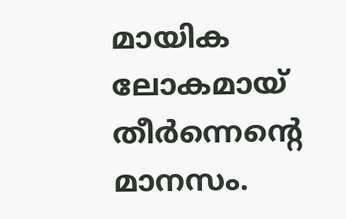മായിക ലോകമായ് തീർന്നെന്റെ മാനസം.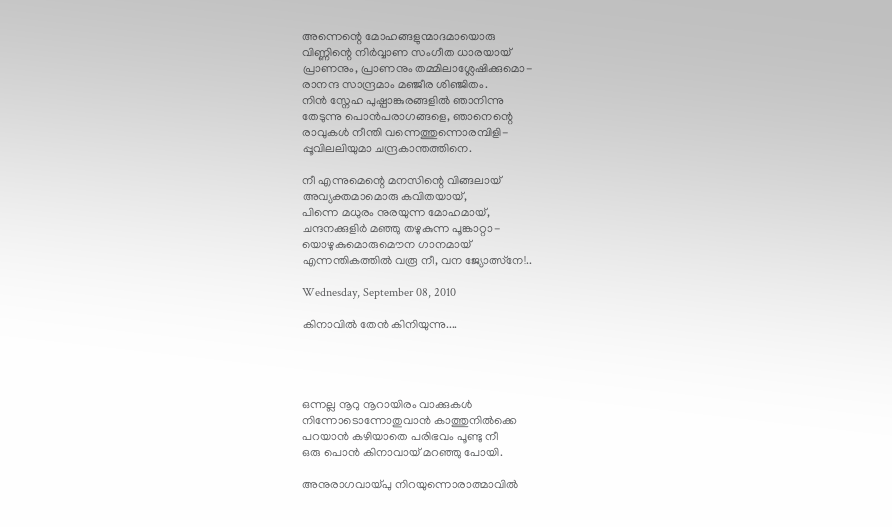അന്നെന്റെ മോഹങ്ങളുന്മാദമായൊരു
വിണ്ണിന്റെ നിര്‍വ്വാണ സംഗീത ധാരയായ്
പ്രാണനും, പ്രാണനും തമ്മിലാശ്ലേഷിക്കുമൊ-
രാനന്ദ സാന്ദ്രമാം മഞ്ജീര ശിഞ്ജിതം.
നിന്‍ സ്നേഹ പുഷ്പാങ്കുരങ്ങളില്‍ ഞാനിന്നു
തേടുന്നു‍ പൊന്‍പരാഗങ്ങളെ, ഞാനെന്റെ
രാവുകള്‍ നീന്തി വന്നെത്തുന്നൊരമ്പിളി-
പ്പൂവിലലിയുമാ ചന്ദ്രകാന്തത്തിനെ.

നീ എന്നുമെന്റെ മന‍സിന്റെ വിങ്ങലായ്
അവ്യക്തമാമൊരു കവിതയായ്,
പിന്നെ മധുരം നുരയുന്ന മോഹമായ്,
ചന്ദനക്കുളിര്‍ മഞ്ഞു തഴുകുന്ന പൂങ്കാറ്റാ-
യൊഴുകുമൊരുമൌന ഗാനമായ്
എന്നന്തികത്തിൽ വരൂ നീ, വന ജ്യോത്സ്നേ!..

Wednesday, September 08, 2010

കിനാവില്‍ തേന്‍ കിനിയുന്നു....




ഒന്നല്ല നൂറു നൂറായിരം വാക്കുകള്‍
നിന്നോടൊന്നോതുവാന്‍ കാത്തുനില്‍ക്കെ
പറയാന്‍ കഴിയാതെ പരിഭവം പൂണ്ടു നീ
ഒരു പൊന്‍ കിനാവായ്‌ മറഞ്ഞു പോയി.

അനുരാഗവായ്പു നിറയുന്നൊരാത്മാവില്‍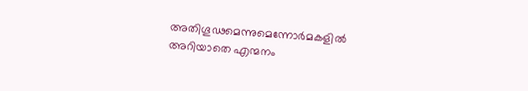അതിഗൂഢമെന്നുമെന്നോര്‍മകളില്‍
അറിയാതെ എന്മനം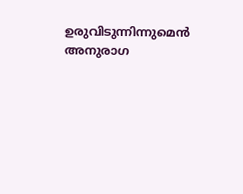ഉരുവിടുന്നിന്നുമെന്‍
അനുരാഗ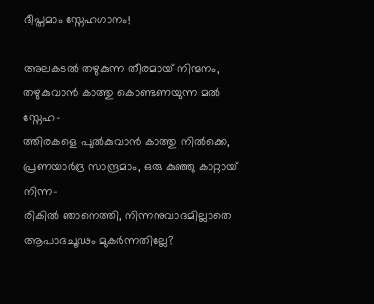ദീപ്തമാം സ്നേഹഗാനം!

അലകടല്‍ തഴുകുന്ന തീരമായ്‌ നിന്മനം,
തഴുകുവാന്‍ കാത്തു കൊണ്ടണയുന്ന മല്‍ സ്നേഹ-
ത്തിരകളെ പുല്‍കുവാന്‍ കാത്തു നില്‍ക്കെ,
പ്രണയാര്‍ദ്ര സാന്ദ്രമാം, ഒരു കുഞ്ഞു കാറ്റായ്‌ നിന്ന-
രികില്‍ ഞാനെത്തി, നിന്നനുവാദമില്ലാതെ
ആപാദചൂഢം മുകര്‍ന്നതില്ലേ?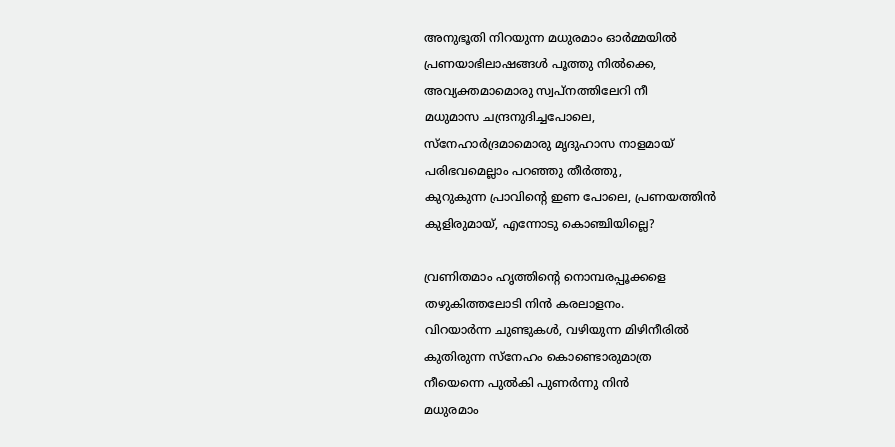അനുഭൂതി നിറയുന്ന മധുരമാം ഓര്‍മ്മയില്‍
പ്രണയാഭിലാഷങ്ങള്‍ പൂത്തു നില്‍ക്കെ,
അവ്യക്തമാമൊരു സ്വപ്നത്തിലേറി നീ
മധുമാസ ചന്ദ്രനുദിച്ചപോലെ,
സ്നേഹാര്‍ദ്രമാമൊരു മൃദുഹാസ നാളമായ്‌
പരി‍ഭവമെല്ലാം പറഞ്ഞു തീര്‍ത്തു,
കുറുകുന്ന പ്രാവിന്റെ ഇണ പോലെ, പ്രണയത്തിന്‍
കുളിരുമായ്‌, എന്നോടു കൊഞ്ചിയില്ലെ?

വ്രണിതമാം ഹൃത്തിന്റെ നൊമ്പരപ്പൂക്കളെ
തഴുകിത്തലോടി നിന്‍ കരലാളനം.
വിറയാര്‍ന്ന ചുണ്ടുകള്‍, വഴിയുന്ന മിഴിനീരില്‍
കുതിരുന്ന സ്നേഹം കൊണ്ടൊരുമാത്ര
നീയെന്നെ പുല്‍കി പുണര്‍ന്നു നിന്‍
മധുരമാം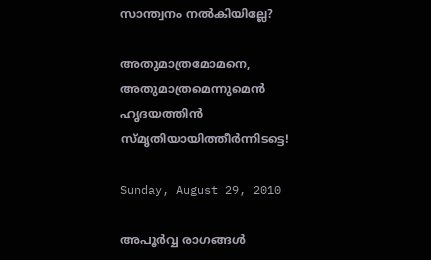സാന്ത്വനം നല്‍കിയില്ലേ?

അതുമാത്രമോമനെ, അതുമാത്രമെന്നുമെന്‍
ഹൃദയത്തിന്‍ സ്മൃതിയായിത്തീര്‍ന്നിടട്ടെ!

Sunday, August 29, 2010

അപൂർവ്വ രാഗങ്ങൾ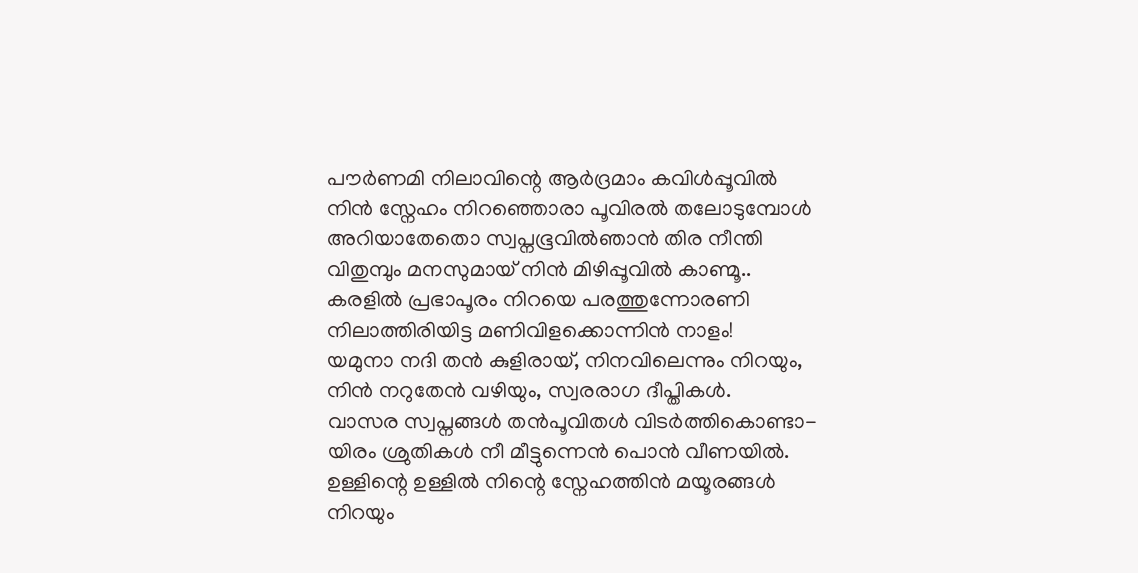പൗര്‍ണമി നിലാവിന്റെ ആര്‍ദ്രമാം കവിള്‍പ്പൂവില്‍
നിന്‍ സ്നേഹം നിറഞ്ഞൊരാ പൂവിരല്‍ തലോടുമ്പോള്‍
അറിയാതേതൊ സ്വപ്നഭൂവില്‍ഞാന്‍ തിര നീന്തി
വിതുമ്പും മനസുമായ്‌ നിന്‍ മിഴിപ്പൂവില്‍ കാണ്മൂ..
കരളില്‍ പ്രഭാപൂരം നിറയെ പരത്തുന്നോരണി
നിലാത്തിരിയിട്ട മണിവിളക്കൊന്നിന്‍ നാളം!
യമുനാ നദി തന്‍ കുളിരായ്‌, നിനവിലെന്നും നിറയും,
നിന്‍ നറുതേന്‍ വഴിയും, സ്വരരാഗ ദീപ്തികള്‍.
വാസര സ്വപ്നങ്ങള്‍ തന്‍പൂവിതള്‍ വിടര്‍ത്തികൊണ്ടാ-
യിരം ശ്രുതികള്‍ നീ മീട്ടുന്നെന്‍ പൊന്‍ വീണയില്‍.
ഉള്ളിന്റെ ഉള്ളില്‍ നിന്റെ സ്നേഹത്തിന്‍ മയൂരങ്ങള്‍
നിറയും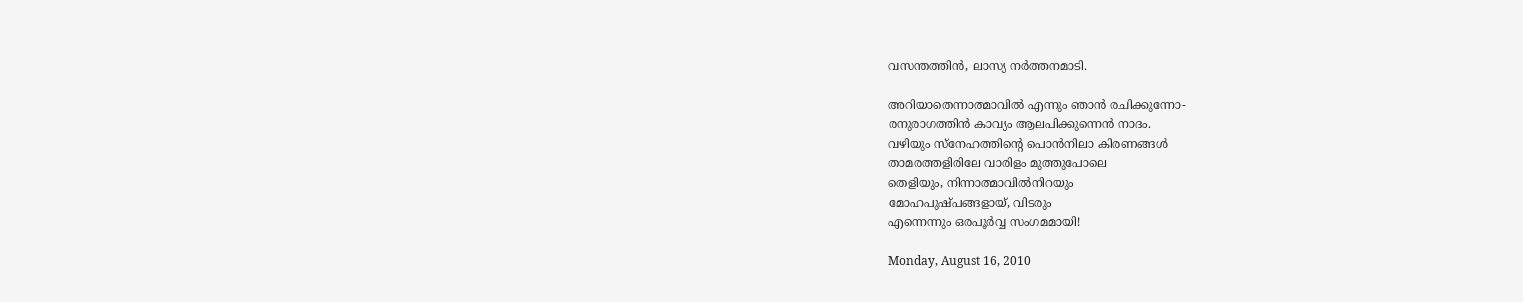വസന്തത്തിന്‍, ലാസ്യ നര്‍ത്തനമാടി.

അറിയാതെന്നാത്മാവില്‍ എന്നും ഞാന്‍ രചിക്കുന്നോ-
രനുരാഗത്തിന്‍ കാവ്യം ആലപിക്കുന്നെന്‍ നാദം.
വഴിയും സ്നേഹത്തിന്റെ പൊന്‍നിലാ കിരണങ്ങള്‍
താമരത്തളിരിലേ വാരിളം മുത്തുപോലെ
തെളിയും, നിന്നാത്മാവില്‍നിറയും
മോഹപുഷ്പങ്ങളായ്, വിടരും
എന്നെന്നും ഒരപൂര്‍വ്വ സംഗമമായി!

Monday, August 16, 2010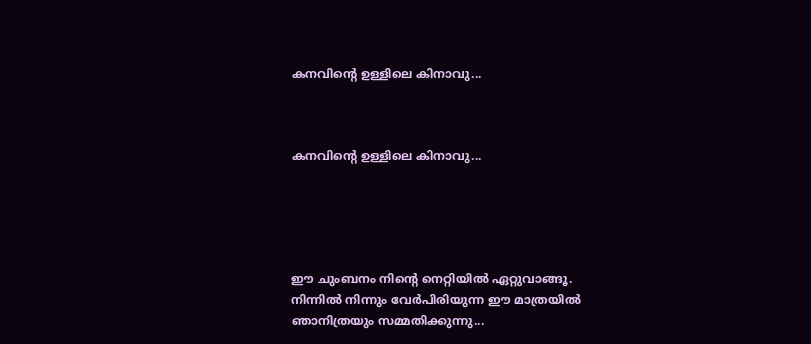കനവിന്റെ ഉള്ളിലെ കിനാവു...



കനവിന്റെ ഉള്ളിലെ കിനാവു...





ഈ ചുംബനം നിന്റെ നെറ്റിയില്‍ ഏറ്റുവാങ്ങൂ.
നിന്നില്‍ നിന്നും വേര്‍പിരിയുന്ന ഈ മാത്രയില്‍
ഞാനിത്രയും സമ്മതിക്കുന്നു...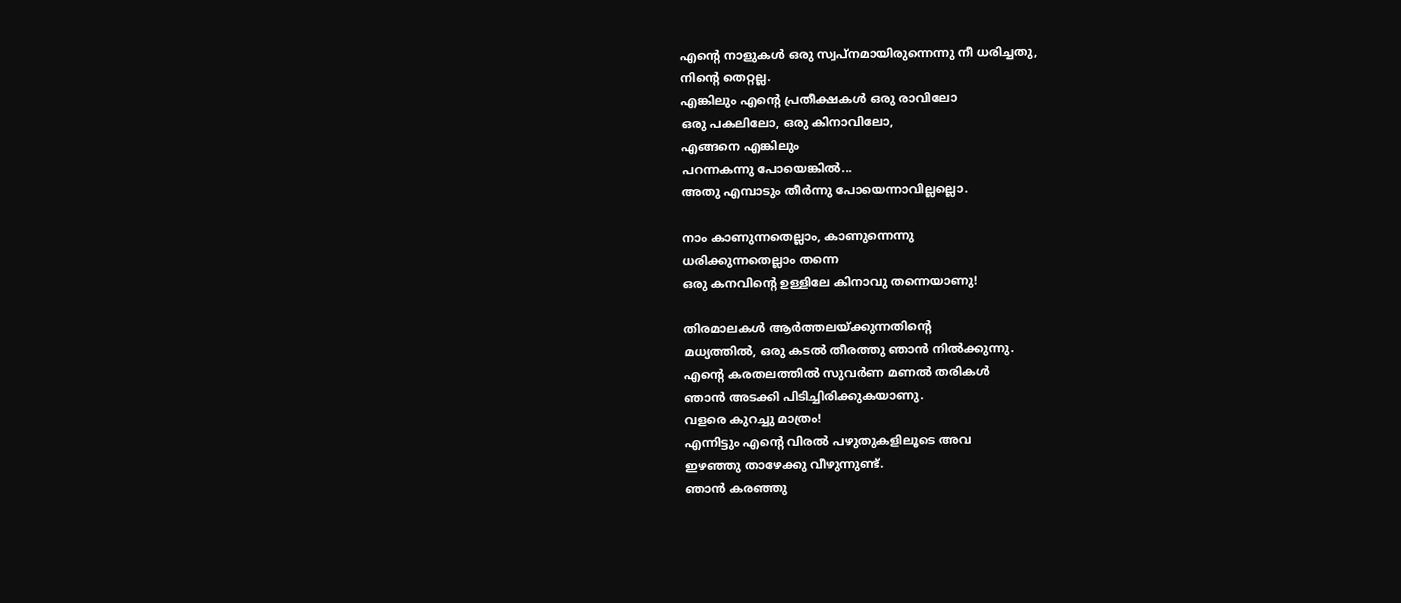എന്റെ നാളുകള്‍ ഒരു സ്വപ്നമായിരുന്നെന്നു നീ ധരിച്ചതു,
നിന്റെ തെറ്റല്ല.
എങ്കിലും എന്റെ പ്രതീക്ഷകള്‍ ഒരു രാവിലോ
ഒരു പകലിലോ, ഒരു കിനാവിലോ,
എങ്ങനെ എങ്കിലും
പറന്നകന്നു പോയെങ്കില്‍...
അതു എമ്പാടും തീര്‍ന്നു പോയെന്നാവില്ലല്ലൊ.

നാം കാണുന്നതെല്ലാം, കാണുന്നെന്നു
ധരിക്കുന്നതെല്ലാം തന്നെ
ഒരു കനവിന്റെ ഉള്ളിലേ കിനാവു തന്നെയാണു!

തിരമാലകള്‍ ആര്‍ത്തലയ്ക്കുന്നതിന്റെ
മധ്യത്തില്‍, ഒരു കടല്‍ തീരത്തു ഞാന്‍ നില്‍ക്കുന്നു.
എന്റെ കരതലത്തില്‍ സുവര്‍ണ മണല്‍ തരികള്‍
ഞാന്‍ അടക്കി പിടിച്ചിരിക്കുകയാണു.
വളരെ കുറച്ചു മാത്രം!
എന്നിട്ടും എന്റെ വിരല്‍ പഴുതുകളിലൂടെ അവ
ഇഴഞ്ഞു താഴേക്കു വീഴുന്നുണ്ട്‌.
ഞാന്‍ കരഞ്ഞു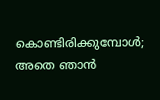കൊണ്ടിരിക്കുമ്പോള്‍;
അതെ ഞാന്‍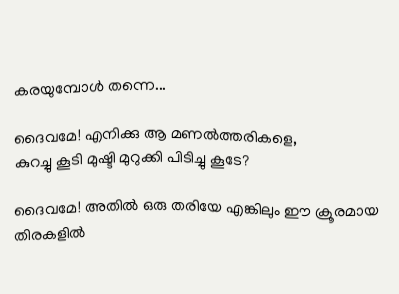കരയുമ്പോള്‍ തന്നെ...

ദൈവമേ! എനിക്കു ആ മണല്‍ത്തരികളെ,
കുറച്ചു കൂടി മുഷ്ടി മുറുക്കി പിടിച്ചു കൂടേ?

ദൈവമേ! അതില്‍ ഒരു തരിയേ എങ്കിലും ഈ ക്രൂരമായ
തിരകളില്‍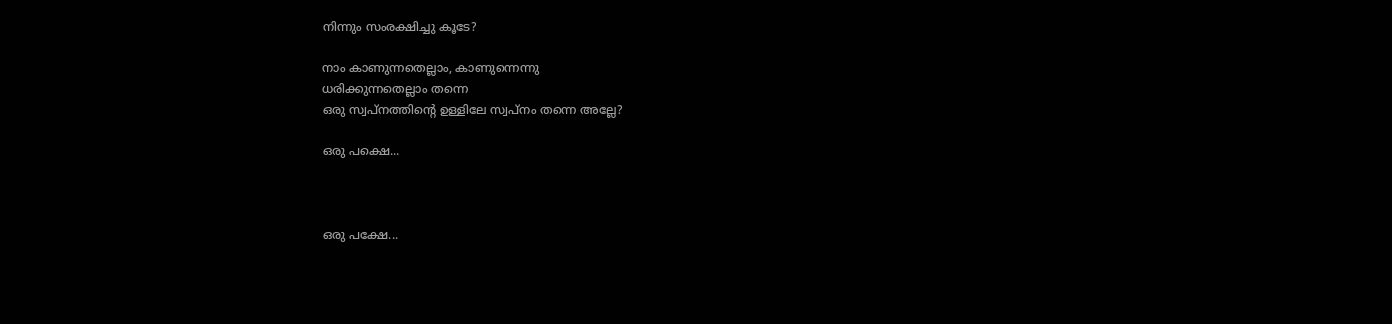നിന്നും സംരക്ഷിച്ചു കൂടേ?

നാം കാണുന്നതെല്ലാം, കാണുന്നെന്നു
ധരിക്കുന്നതെല്ലാം തന്നെ
ഒരു സ്വപ്നത്തിന്റെ ഉള്ളിലേ സ്വപ്നം തന്നെ അല്ലേ?

ഒരു പക്ഷെ...



ഒരു പക്ഷേ...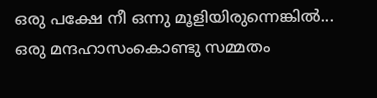ഒരു പക്ഷേ നീ ഒന്നു മൂളിയിരുന്നെങ്കില്‍...
ഒരു മന്ദഹാസംകൊണ്ടു സമ്മതം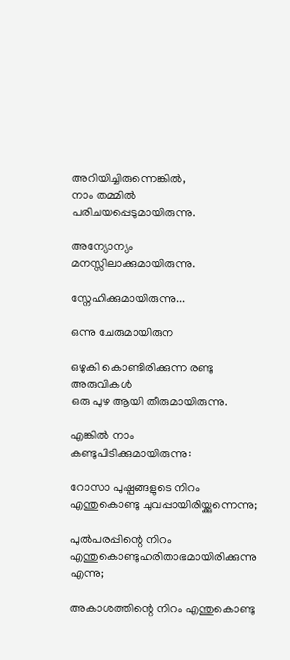അറിയിച്ചിരുന്നെങ്കില്‍,
നാം തമ്മില്‍ പരിചയപ്പെടുമായിരുന്നു.

അന്യോന്യം മനസ്സിലാക്കുമായിരുന്നു.

സ്നേഹിക്കുമായിരുന്നു...

ഒന്നു ചേരുമായിരുന

ഒഴുകി കൊണ്ടിരിക്കുന്ന രണ്ടു അരുവികള്‍
ഒരു പുഴ ആയി തീരുമായിരുന്നു.

എങ്കില്‍ നാം കണ്ടുപിടിക്കുമായിരുന്നു:

റോസാ പുഷ്പങ്ങളുടെ നിറം എന്തുകൊണ്ടു ചുവപ്പായിരിയ്ക്കുന്നെന്നു;

പുല്‍പരപ്പിന്റെ നിറം എന്തുകൊണ്ടുഹരിതാഭമായിരിക്കുന്നു എന്നു;

അകാശത്തിന്റെ നിറം എന്തുകൊണ്ടു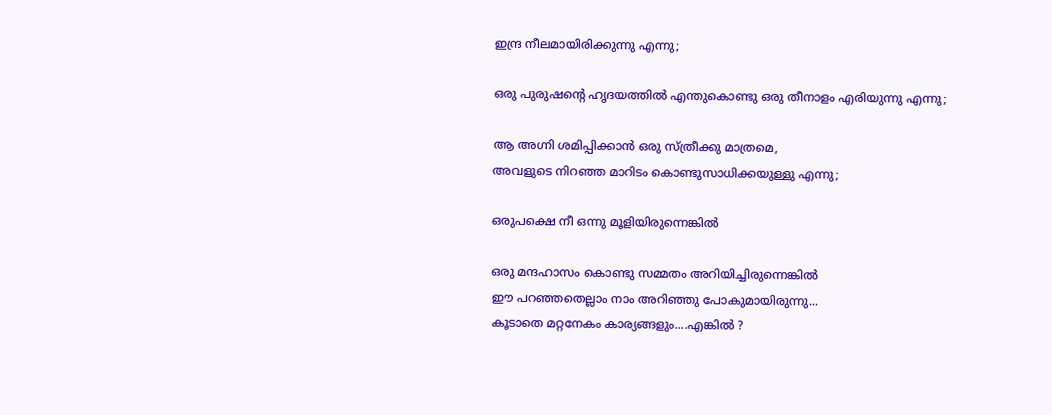ഇന്ദ്ര നീലമായിരിക്കുന്നു എന്നു;

ഒരു പുരുഷന്റെ ഹൃദയത്തില്‍ എന്തുകൊണ്ടു ഒരു തീനാളം എരിയുന്നു എന്നു;

ആ അഗ്നി ശമിപ്പിക്കാന്‍ ഒരു സ്ത്രീക്കു മാത്രമെ,
അവളുടെ നിറഞ്ഞ മാറിടം കൊണ്ടുസാധിക്കയുള്ളു എന്നു;

ഒരുപക്ഷെ നീ ഒന്നു മൂളിയിരുന്നെങ്കില്‍

ഒരു മന്ദഹാസം കൊണ്ടു സമ്മതം അറിയിച്ചിരുന്നെങ്കില്‍
ഈ പറഞ്ഞതെല്ലാം നാം അറിഞ്ഞു പോകുമായിരുന്നു...
കൂടാതെ മറ്റനേകം കാര്യങ്ങളും....എങ്കിൽ ?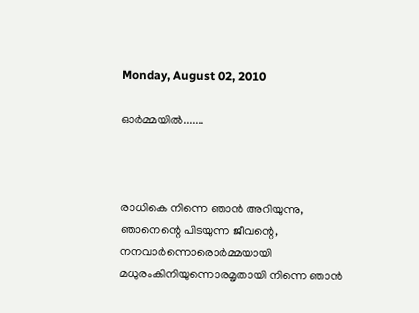Monday, August 02, 2010

ഓര്‍മ്മയില്‍.......



രാധികെ നിന്നെ ഞാന്‍ അറിയുന്നു,
ഞാനെന്റെ പിടയുന്ന ജീവന്റെ,
നനവാര്‍ന്നൊരൊര്‍മ്മയായി
മധുരംകിനിയുന്നൊരമൃതായി നിന്നെ ഞാന്‍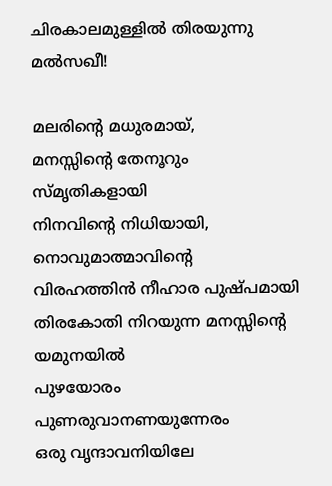ചിരകാലമുള്ളില്‍ തിരയുന്നു മല്‍സഖീ!

മലരിന്റെ മധുരമായ്,
മനസ്സിന്റെ തേനൂറും സ്മൃതികളായി
നിനവിന്റെ നിധിയായി, നൊവുമാത്മാവിന്റെ
വിരഹത്തിന്‍ നീഹാര പുഷ്പമായി
തിരകോതി നിറയുന്ന മനസ്സിന്റെ യമുനയില്‍
പുഴയോരം പുണരുവാനണയുന്നേരം
ഒരു വൃന്ദാവനിയിലേ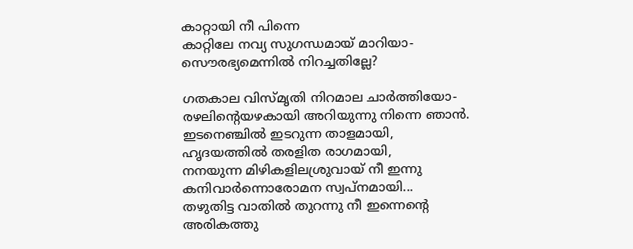കാറ്റായി നീ പിന്നെ
കാറ്റിലേ നവ്യ സുഗന്ധമായ് മാറിയാ-
സൌരഭ്യമെന്നില്‍ നിറച്ചതില്ലേ?

ഗതകാല വിസ്മൃതി നിറമാല ചാര്‍ത്തിയോ-
രഴലിന്റെയഴകായി അറിയുന്നു നിന്നെ ഞാന്‍.
ഇടനെഞ്ചില്‍ ഇടറുന്ന താളമായി,
ഹൃദയത്തില്‍ തരളിത രാഗമായി,
നനയുന്ന മിഴികളിലശ്രുവായ് നീ ഇന്നു
കനിവാര്‍ന്നൊരോമന സ്വപ്നമായി...
തഴുതിട്ട വാതില്‍ തുറന്നു നീ ഇന്നെന്റെ
അരികത്തു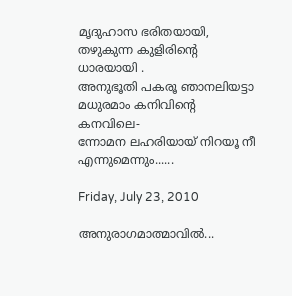മൃദുഹാസ ഭരിതയായി,
തഴുകുന്ന കുളിരിന്റെ ധാരയായി .
അനുഭൂതി പകരൂ ഞാനലിയട്ടാ
മധുരമാം കനിവിന്റെ കനവിലെ-
ന്നോമന ലഹരിയായ് നിറയൂ നീ എന്നുമെന്നും......

Friday, July 23, 2010

അനുരാഗമാത്മാവില്‍...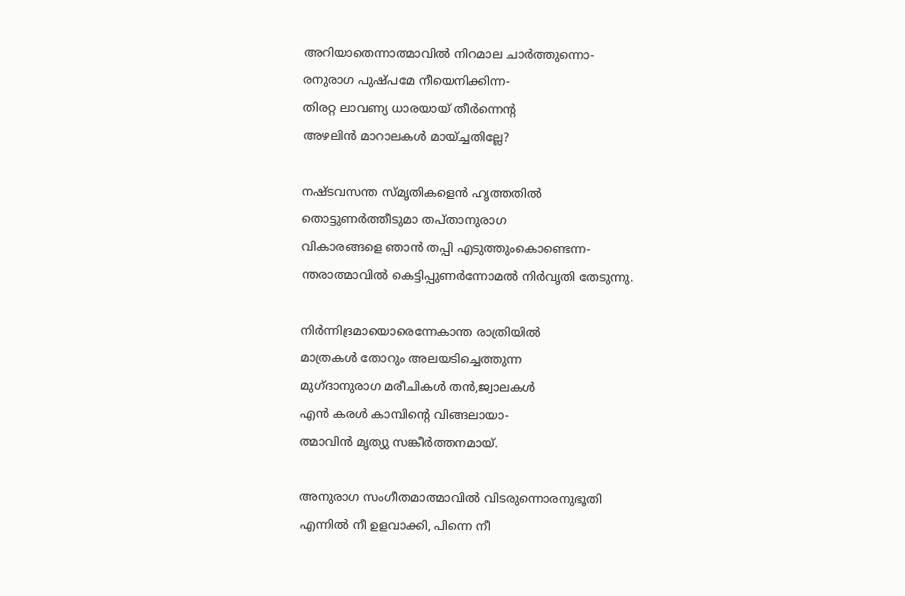അറിയാതെന്നാത്മാവില്‍ നിറമാല ചാര്‍ത്തുന്നൊ-
രനുരാഗ പുഷ്പമേ നീയെനിക്കിന്ന-
തിരറ്റ ലാവണ്യ ധാരയായ്‌ തീര്‍ന്നെന്റ
അഴലിന്‍ മാറാലകള്‍ മായ്ച്ചതില്ലേ?

നഷ്ടവസന്ത സ്മൃതികളെന്‍ ഹൃത്തതില്‍ ‍
തൊട്ടുണര്‍ത്തീടുമാ തപ്താനുരാഗ
വികാരങ്ങളെ ഞാൻ തപ്പി എടുത്തുംകൊണ്ടെന്ന-
ന്തരാത്മാവില്‍ കെട്ടിപ്പുണര്‍ന്നോമല്‍ നിര്‍വൃതി തേടുന്നു.

നിര്‍ന്നിദ്രമായൊരെന്നേകാന്ത രാത്രിയില്‍
മാത്രകള്‍ തോറും അലയടിച്ചെത്തുന്ന
മുഗ്ദാനുരാഗ മരീചികള്‍ തന്‍,ജ്വാലകൾ
എന്‍ കരള്‍ ‍കാമ്പിന്റെ വിങ്ങലായാ-
ത്മാവിന്‍ മൃത്യു സങ്കീര്‍ത്തനമായ്.

അനുരാഗ സംഗീതമാത്മാവില്‍ വിടരുന്നൊരനുഭൂതി
എന്നില്‍ നീ ഉളവാക്കി, പിന്നെ നീ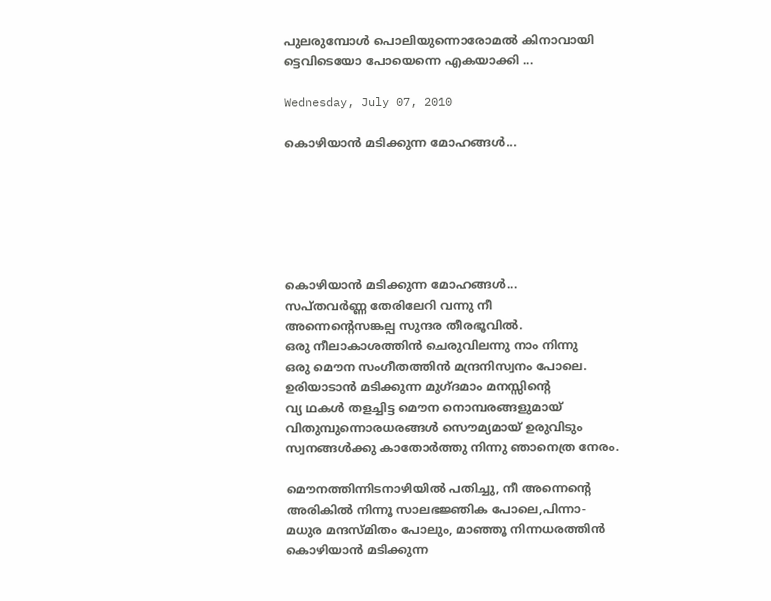പുലരുമ്പോള്‍ പൊലിയുന്നൊരോമല്‍ കിനാവായി
ട്ടെവിടെയോ പോയെന്നെ എകയാക്കി ...

Wednesday, July 07, 2010

കൊഴിയാന്‍ മടിക്കുന്ന മോഹങ്ങള്‍...






കൊഴിയാന്‍ മടിക്കുന്ന മോഹങ്ങള്‍...
സപ്തവര്‍ണ്ണ തേരിലേറി വന്നു നീ
അന്നെന്റെസങ്കല്പ സുന്ദര തീരഭൂവില്‍.
ഒരു നീലാകാശത്തിന്‍‍ ചെരുവിലന്നു നാം നിന്നു
ഒരു മൌന സംഗീതത്തിന്‍ മന്ദ്രനിസ്വനം പോലെ.
ഉരിയാടാന്‍ മടിക്കുന്ന മുഗ്ദമാം മന‍സ്സിന്റെ
വ്യ ഥകള്‍ തളച്ചിട്ട മൌന നൊമ്പരങ്ങളുമായ്
വിതുമ്പുന്നൊരധരങ്ങള്‍ സൌമ്യമായ് ഉരുവിടും
സ്വനങ്ങള്‍ക്കു കാതോര്‍ത്തു നിന്നു ഞാനെത്ര നേരം.

മൌനത്തിന്നിടനാഴിയില്‍ പതിച്ചു, നീ അന്നെന്റെ
അരികില്‍ നിന്നൂ സാലഭജ്ഞിക പോലെ,പിന്നാ-
മധുര മന്ദസ്മിതം പോലും, മാഞ്ഞൂ നിന്നധരത്തിന്‍
കൊഴിയാന്‍ മടിക്കുന്ന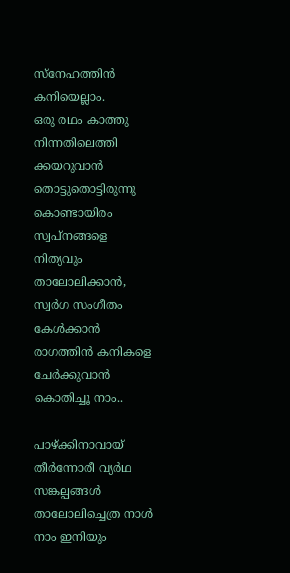സ്നേഹത്തിന്‍ കനിയെല്ലാം.
ഒരു രഥം കാത്തു നിന്നതിലെത്തി ക്കയറുവാന്‍
തൊട്ടുതൊട്ടിരുന്നു കൊണ്ടായിരം സ്വപ്നങ്ങളെ
നിത്യവും താലോലിക്കാന്‍, സ്വര്‍ഗ സംഗീതം കേള്‍ക്കാന്‍
രാഗത്തിന്‍ കനികളെ ചേര്‍ക്കുവാന്‍ കൊതിച്ചൂ നാം..

പാഴ്ക്കിനാവായ് തീര്‍ന്നോരീ വ്യര്‍ഥ സങ്കല്പങ്ങള്‍
താലോലിച്ചെത്ര നാള്‍‍ നാം ഇനിയും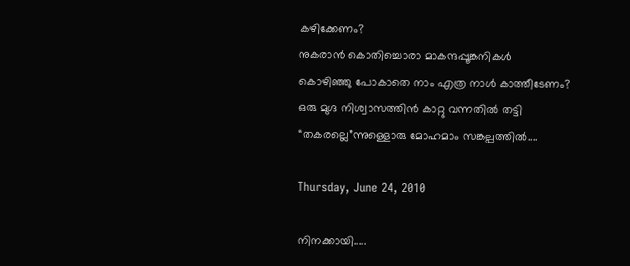കഴിക്കേണം?
നുകരാന്‍ കൊതിച്ചൊരാ മാകന്ദപ്പൂങ്കനികള്‍‍
കൊഴിഞ്ഞു പോകാതെ നാം എത്ര നാള്‍ കാത്തീടേണം?
ഒരു മുഗ്ദ നിശ്വാസത്തിന്‍ കാറ്റു വന്നതില്‍ തട്ടി
“തകരല്ലെ”ന്നുള്ളൊരു മോഹമാം സങ്കല്പത്തില്‍....

Thursday, June 24, 2010

നിനക്കായി.....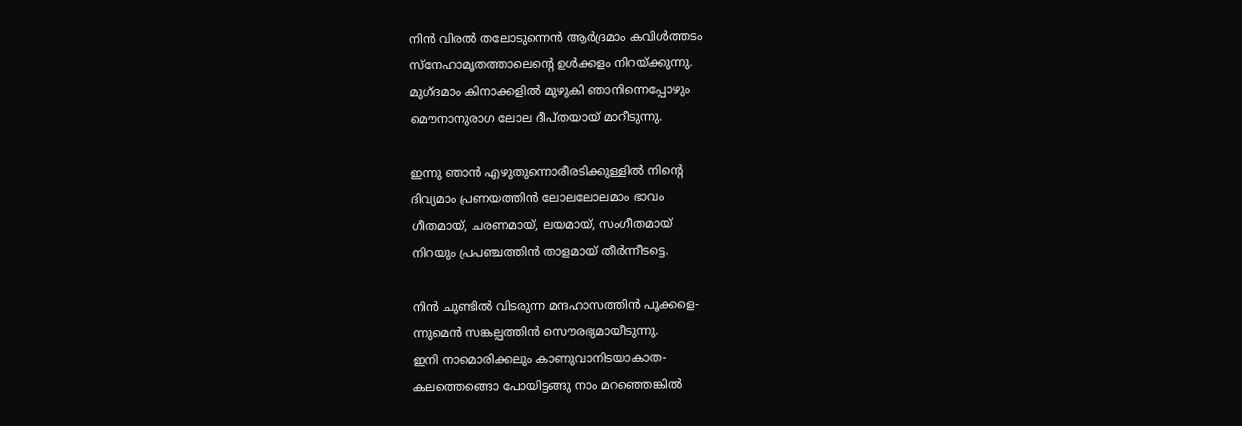നിന്‍ വിരല്‍ തലോടുന്നെന്‍ ആര്‍ദ്രമാം കവിള്‍ത്തടം
സ്നേഹാമൃതത്താലെന്റെ‍ ഉള്‍ക്കളം നിറയ്ക്കുന്നു.
മുഗ്ദമാം കിനാക്കളില്‍ മുഴുകി ഞാനിന്നെപ്പോഴും
മൌനാനുരാഗ ലോല ദീപ്തയായ് മാറീടുന്നു.

ഇന്നു ഞാന്‍ എഴുതുന്നൊരീരടിക്കുള്ളില്‍ നിന്റെ
ദിവ്യമാം പ്രണയത്തിന്‍ ലോലലോലമാം ഭാവം
ഗീതമായ്, ചരണമായ്, ലയമായ്, സംഗീതമായ്
നിറയും പ്രപഞ്ചത്തിന്‍ താളമായ് തീര്‍ന്നീടട്ടെ.

നിന്‍ ചുണ്ടില്‍ വിടരുന്ന മന്ദഹാസത്തിന്‍ പൂക്കളെ-
ന്നുമെന്‍ സങ്കല്പത്തിന്‍ സൌരഭ്യമായീടുന്നു.
ഇനി നാമൊരിക്കലും കാണുവാനിടയാകാത-
കലത്തെങ്ങൊ പോയിട്ടങ്ങു നാം മറഞ്ഞെങ്കില്‍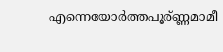എന്നെയോര്‍ത്തപൂര്ണ്ണമാമീ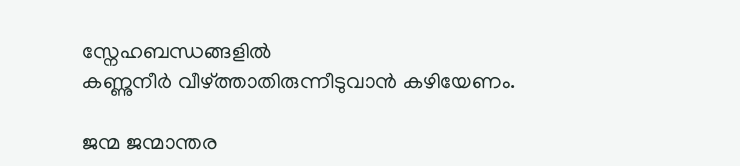സ്നേഹബന്ധങ്ങളില്‍
കണ്ണുനീര്‍ വീഴ്ത്താതിരുന്നീടുവാന്‍ കഴിയേണം.

ജന്മ ജന്മാന്തര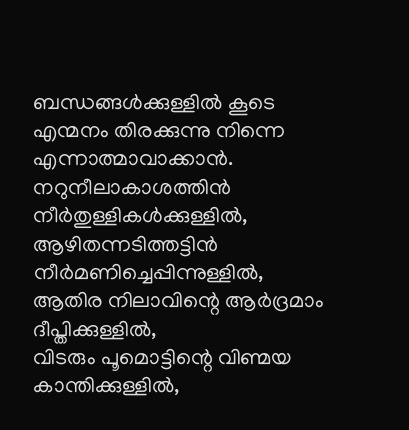ബന്ധങ്ങള്‍ക്കുള്ളില്‍ കൂടെ
എന്മനം തിരക്കുന്നു നിന്നെ എന്നാത്മാവാക്കാന്‍.
നറുനീലാകാശത്തിന്‍ നീര്‍തുള്ളികള്‍‍ക്കുള്ളില്‍,
ആഴിതന്നടിത്തട്ടിന്‍ നീര്‍മണിച്ചെപ്പിന്നുള്ളില്‍,
ആതിര നിലാവിന്റെ ആര്‍ദ്രമാം ദീപ്തിക്കുള്ളില്‍,
വിടരും പൂമൊട്ടിന്റെ വിണ്മയ കാന്തിക്കുള്ളില്‍,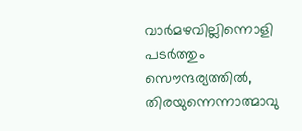വാര്‍മഴവില്ലിന്നൊളി പടര്‍ത്തും സൌന്ദര്യത്തില്‍,
തിരയുന്നെന്നാത്മാവു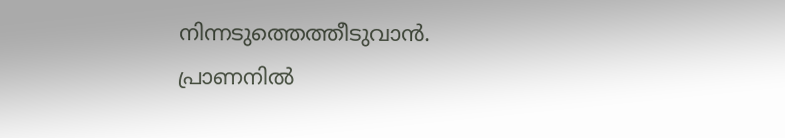നിന്നടുത്തെത്തീടുവാന്‍.
പ്രാണനില്‍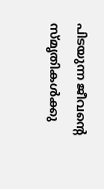പിടയുന്ന ജീവന്റെ സ്മൃതികള്‍ക്കു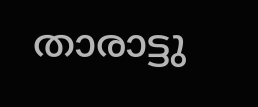താരാട്ടു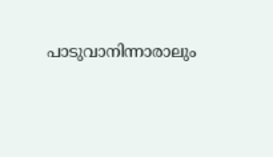പാടുവാനിന്നാരാലും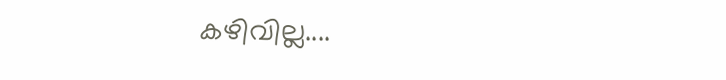കഴിവില്ല....